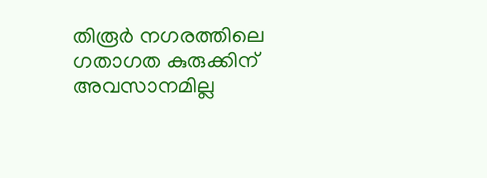തിരൂർ നഗരത്തിലെ ഗതാഗത കുരുക്കിന് അവസാനമില്ല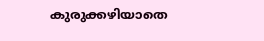കുരുക്കഴിയാതെ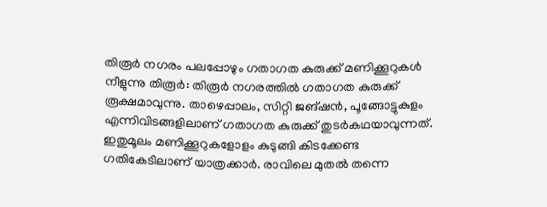തിരൂർ നഗരം പലപ്പോഴും ഗതാഗത കുരുക്ക് മണിക്കൂറുകൾ നീളുന്നു തിരൂർ: തിരൂർ നഗരത്തിൽ ഗതാഗത കുരുക്ക് രൂക്ഷമാവുന്നു. താഴെപ്പാലം, സിറ്റി ജങ്ഷൻ, പൂങ്ങോട്ടുകുളം എന്നിവിടങ്ങളിലാണ് ഗതാഗത കുരുക്ക് തുടർകഥയാവുന്നത്. ഇതുമൂലം മണിക്കൂറുകളോളം കുടുങ്ങി കിടക്കേണ്ട ഗതികേടിലാണ് യാത്രക്കാർ. രാവിലെ മുതൽ തന്നെ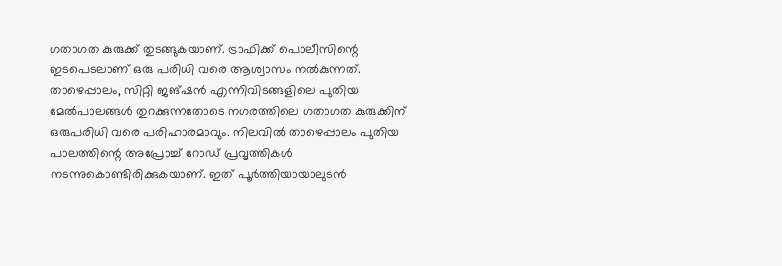ഗതാഗത കുരുക്ക് തുടങ്ങുകയാണ്. ട്രാഫിക്ക് പൊലീസിന്റെ ഇടപെടലാണ് ഒരു പരിധി വരെ ആശ്വാസം നൽകുന്നത്. താഴെപ്പാലം, സിറ്റി ജങ്ഷൻ എന്നിവിടങ്ങളിലെ പുതിയ മേൽപാലങ്ങൾ തുറക്കുന്നതോടെ നഗരത്തിലെ ഗതാഗത കുരുക്കിന് ഒരുപരിധി വരെ പരിഹാരമാവും. നിലവിൽ താഴെപ്പാലം പുതിയ പാലത്തിന്റെ അപ്രോച്ച് റോഡ് പ്രവൃത്തികൾ നടന്നുകൊണ്ടിരിക്കുകയാണ്. ഇത് പൂർത്തിയായാലുടൻ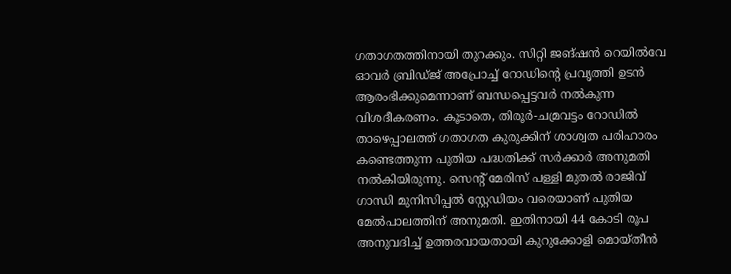ഗതാഗതത്തിനായി തുറക്കും. സിറ്റി ജങ്ഷൻ റെയിൽവേ ഓവർ ബ്രിഡ്ജ് അപ്രോച്ച് റോഡിന്റെ പ്രവൃത്തി ഉടൻ ആരംഭിക്കുമെന്നാണ് ബന്ധപ്പെട്ടവർ നൽകുന്ന വിശദീകരണം. കൂടാതെ, തിരൂർ-ചമ്രവട്ടം റോഡിൽ താഴെപ്പാലത്ത് ഗതാഗത കുരുക്കിന് ശാശ്വത പരിഹാരം കണ്ടെത്തുന്ന പുതിയ പദ്ധതിക്ക് സർക്കാർ അനുമതി നൽകിയിരുന്നു. സെന്‍റ് മേരിസ് പള്ളി മുതൽ രാജിവ് ഗാന്ധി മുനിസിപ്പൽ സ്റ്റേഡിയം വരെയാണ് പുതിയ മേൽപാലത്തിന് അനുമതി. ഇതിനായി 44 കോടി രൂപ അനുവദിച്ച് ഉത്തരവായതായി കുറുക്കോളി മൊയ്തീൻ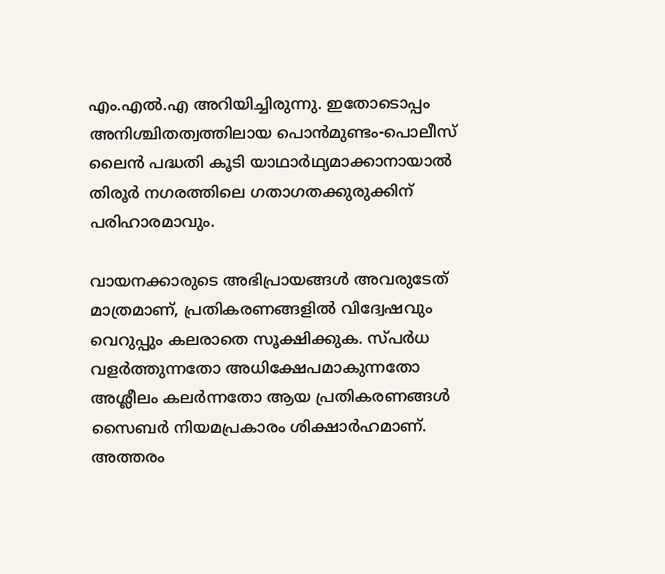എം.എൽ.എ അറിയിച്ചിരുന്നു. ഇതോടൊപ്പം അനിശ്ചിതത്വത്തിലായ പൊൻമുണ്ടം-പൊലീസ് ലൈൻ പദ്ധതി കൂടി യാഥാർഥ്യമാക്കാനായാൽ തിരൂർ നഗരത്തിലെ ഗതാഗതക്കുരുക്കിന് പരിഹാരമാവും.

വായനക്കാരുടെ അഭിപ്രായങ്ങള്‍ അവരുടേത് മാത്രമാണ്, പ്രതികരണങ്ങളിൽ വിദ്വേഷവും വെറുപ്പും കലരാതെ സൂക്ഷിക്കുക. സ്പർധ വളർത്തുന്നതോ അധിക്ഷേപമാകുന്നതോ അശ്ലീലം കലർന്നതോ ആയ പ്രതികരണങ്ങൾ സൈബർ നിയമപ്രകാരം ശിക്ഷാർഹമാണ്. അത്തരം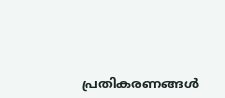പ്രതികരണങ്ങൾ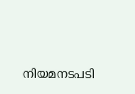നിയമനടപടി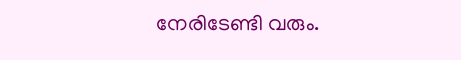നേരിടേണ്ടി വരും.